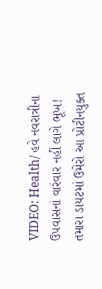VIDEO: Health/ હવે નવરાત્રીના ઉપવાસનાં વારંવાર નહીં લાગે ભૂખ! તમારા ડાયટમાં ઉમેરો આ પ્રોટીનયુક્ત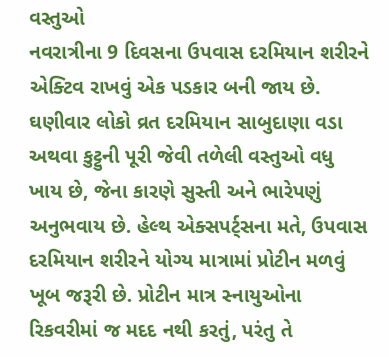વસ્તુઓ
નવરાત્રીના 9 દિવસના ઉપવાસ દરમિયાન શરીરને એક્ટિવ રાખવું એક પડકાર બની જાય છે. ઘણીવાર લોકો વ્રત દરમિયાન સાબુદાણા વડા અથવા કુટ્ટુની પૂરી જેવી તળેલી વસ્તુઓ વધુ ખાય છે, જેના કારણે સુસ્તી અને ભારેપણું અનુભવાય છે. હેલ્થ એક્સપર્ટ્સના મતે, ઉપવાસ દરમિયાન શરીરને યોગ્ય માત્રામાં પ્રોટીન મળવું ખૂબ જરૂરી છે. પ્રોટીન માત્ર સ્નાયુઓના રિકવરીમાં જ મદદ નથી કરતું, પરંતુ તે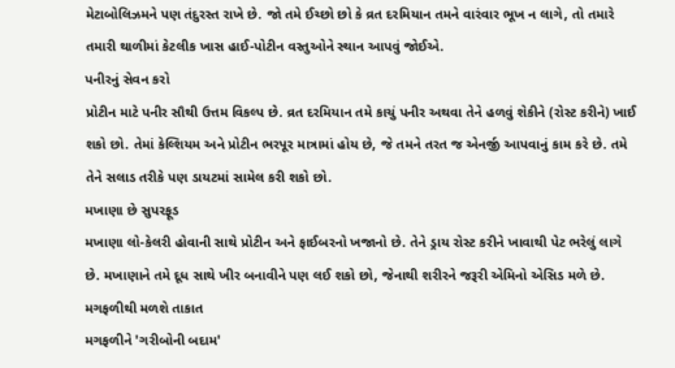મેટાબોલિઝમને પણ તંદુરસ્ત રાખે છે. જો તમે ઈચ્છો છો કે વ્રત દરમિયાન તમને વારંવાર ભૂખ ન લાગે, તો તમારે તમારી થાળીમાં કેટલીક ખાસ હાઈ-પોટીન વસ્તુઓને સ્થાન આપવું જોઈએ.
પનીરનું સેવન કરો
પ્રોટીન માટે પનીર સૌથી ઉત્તમ વિકલ્પ છે. વ્રત દરમિયાન તમે કાચું પનીર અથવા તેને હળવું શેકીને (રોસ્ટ કરીને) ખાઈ શકો છો. તેમાં કેલ્શિયમ અને પ્રોટીન ભરપૂર માત્રામાં હોય છે, જે તમને તરત જ એનર્જી આપવાનું કામ કરે છે. તમે તેને સલાડ તરીકે પણ ડાયટમાં સામેલ કરી શકો છો.
મખાણા છે સુપરફૂડ
મખાણા લો-કેલરી હોવાની સાથે પ્રોટીન અને ફાઈબરનો ખજાનો છે. તેને ડ્રાય રોસ્ટ કરીને ખાવાથી પેટ ભરેલું લાગે છે. મખાણાને તમે દૂધ સાથે ખીર બનાવીને પણ લઈ શકો છો, જેનાથી શરીરને જરૂરી એમિનો એસિડ મળે છે.
મગફળીથી મળશે તાકાત
મગફળીને 'ગરીબોની બદામ'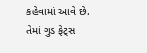કહેવામાં આવે છે. તેમાં ગુડ ફેટ્સ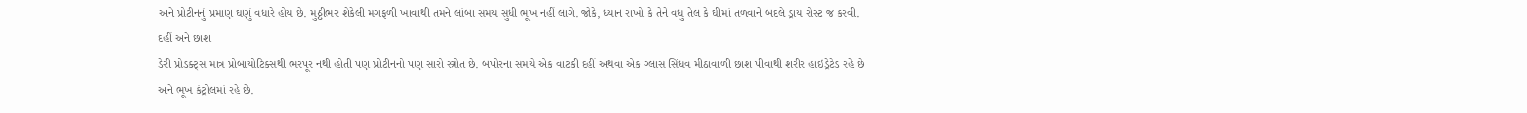અને પ્રોટીનનું પ્રમાણ ઘણું વધારે હોય છે. મુઠ્ઠીભર શેકેલી મગફળી ખાવાથી તમને લાંબા સમય સુધી ભૂખ નહીં લાગે. જોકે, ધ્યાન રાખો કે તેને વધુ તેલ કે ઘીમાં તળવાને બદલે ડ્રાય રોસ્ટ જ કરવી.
દહીં અને છાશ
ડેરી પ્રોડક્ટ્સ માત્ર પ્રોબાયોટિક્સથી ભરપૂર નથી હોતી પણ પ્રોટીનનો પણ સારો સ્ત્રોત છે. બપોરના સમયે એક વાટકી દહીં અથવા એક ગ્લાસ સિંધવ મીઠાવાળી છાશ પીવાથી શરીર હાઇડ્રેટેડ રહે છે અને ભૂખ કંટ્રોલમાં રહે છે.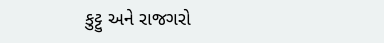કુટ્ટુ અને રાજગરો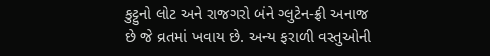કુટ્ટુનો લોટ અને રાજગરો બંને ગ્લુટેન-ફ્રી અનાજ છે જે વ્રતમાં ખવાય છે. અન્ય ફરાળી વસ્તુઓની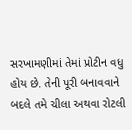સરખામણીમાં તેમાં પ્રોટીન વધુ હોય છે. તેની પૂરી બનાવવાને બદલે તમે ચીલા અથવા રોટલી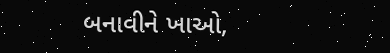બનાવીને ખાઓ,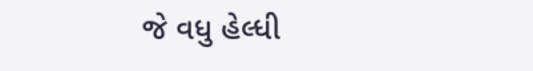જે વધુ હેલ્ધી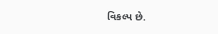વિકલ્પ છે.